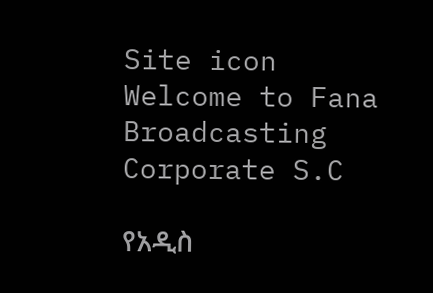Site icon Welcome to Fana Broadcasting Corporate S.C

የአዲስ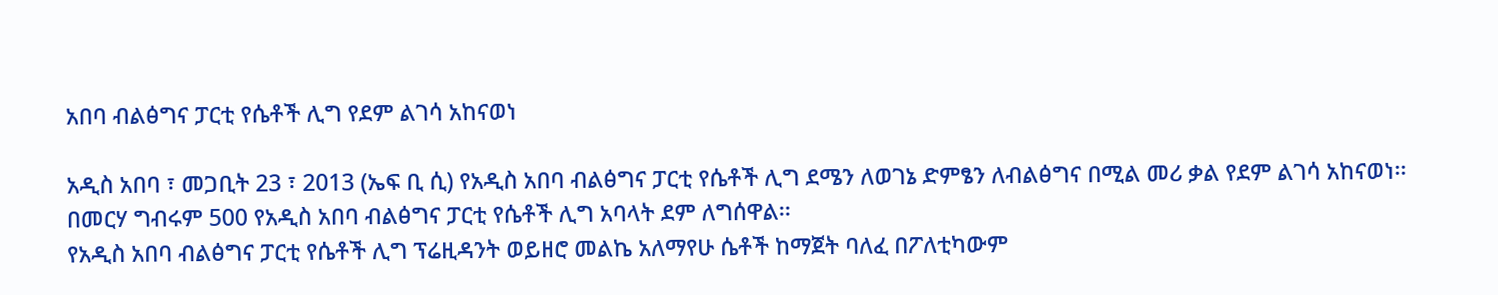አበባ ብልፅግና ፓርቲ የሴቶች ሊግ የደም ልገሳ አከናወነ

አዲስ አበባ ፣ መጋቢት 23 ፣ 2013 (ኤፍ ቢ ሲ) የአዲስ አበባ ብልፅግና ፓርቲ የሴቶች ሊግ ደሜን ለወገኔ ድምፄን ለብልፅግና በሚል መሪ ቃል የደም ልገሳ አከናወነ፡፡
በመርሃ ግብሩም 500 የአዲስ አበባ ብልፅግና ፓርቲ የሴቶች ሊግ አባላት ደም ለግሰዋል፡፡
የአዲስ አበባ ብልፅግና ፓርቲ የሴቶች ሊግ ፕሬዚዳንት ወይዘሮ መልኬ አለማየሁ ሴቶች ከማጀት ባለፈ በፖለቲካውም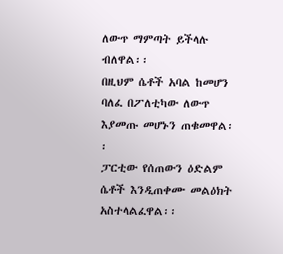ለውጥ ማምጣት ይችላሉ ብለዋል፡፡
በዚህም ሴቶች አባል ከመሆን ባለፈ በፖለቲካው ለውጥ እያመጡ መሆኑን ጠቁመዋል፡፡
ፓርቲው የሰጠውን ዕድልም ሴቶች እንዲጠቀሙ መልዕክት አስተላልፈዋል፡፡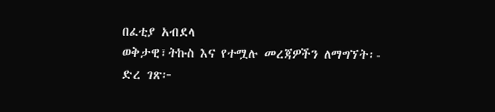በፈቲያ አብደላ
ወቅታዊ፣ትኩስ እና የተሟሉ መረጃዎችን ለማግኘት፡-
ድረ ገጽ፦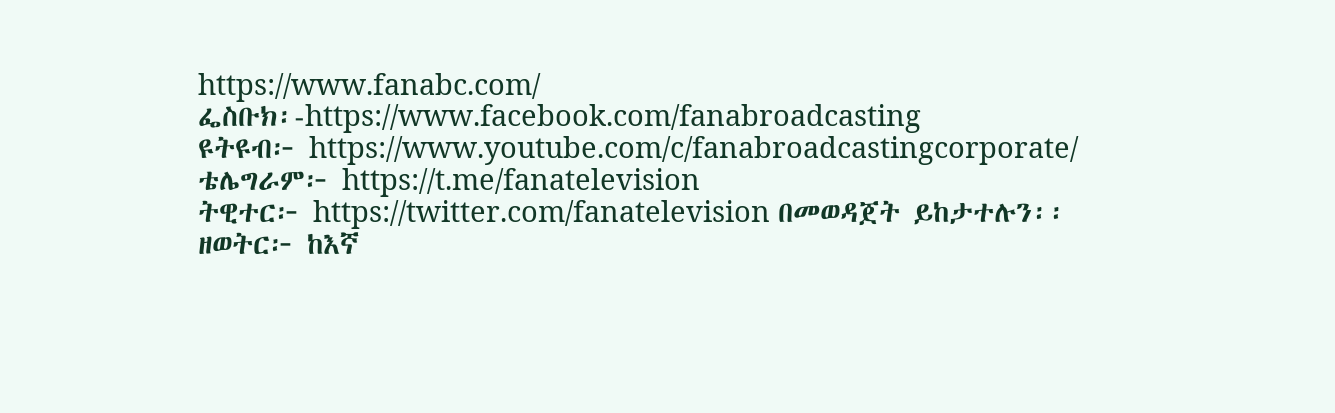https://www.fanabc.com/
ፌስቡክ፡-https://www.facebook.com/fanabroadcasting
ዩትዩብ፦ https://www.youtube.com/c/fanabroadcastingcorporate/
ቴሌግራም፦ https://t.me/fanatelevision
ትዊተር፦ https://twitter.com/fanatelevision በመወዳጀት ይከታተሉን፡፡
ዘወትር፦ ከእኛ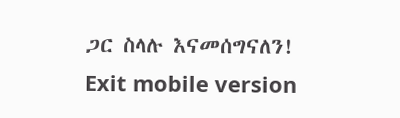ጋር ስላሉ እናመሰግናለን!
Exit mobile version